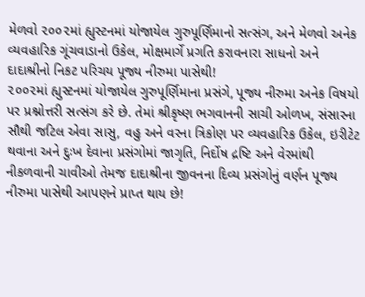મેળવો ૨૦૦૨માં હ્યુસ્ટનમાં યોજાયેલ ગુરુપૂર્ણિમાનો સત્સંગ, અને મેળવો અનેક વ્યવહારિક ગૂંચવાડાનો ઉકેલ, મોક્ષમાર્ગે પ્રગતિ કરાવનારા સાધનો અને દાદાશ્રીનો નિકટ પરિચય પૂજ્ય નીરુમા પાસેથી!
૨૦૦૨માં હ્યુસ્ટનમાં યોજાયેલ ગુરુપૂર્ણિમાના પ્રસંગે, પૂજ્ય નીરુમા અનેક વિષયો પર પ્રશ્નોત્તરી સત્સંગ કરે છે. તેમાં શ્રીકૃષ્ણ ભગવાનની સાચી ઓળખ, સંસારના સૌથી જટિલ એવા સાસુ, વહુ અને વરના ત્રિકોણ પર વ્યવહારિક ઉકેલ, ઇરીટેટ થવાના અને દુઃખ દેવાના પ્રસંગોમાં જાગૃતિ, નિર્દોષ દ્રષ્ટિ અને વેરમાંથી નીકળવાની ચાવીઓ તેમજ દાદાશ્રીના જીવનના દિવ્ય પ્રસંગોનું વર્ણન પૂજ્ય નીરુમા પાસેથી આપણને પ્રાપ્ત થાય છે!